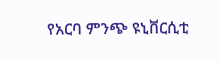የአርባ ምንጭ ዩኒቨርሲቲ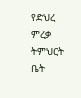የድህረ ምረቃ ትምህርት ቤት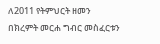ለ2011 የትምህርት ዘመን በክረምት መርሐ ግብር መስፈርቱን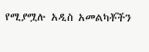የሚያሟሉ አዲስ አመልካቾችን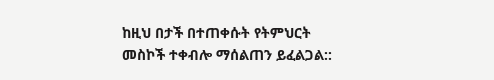ከዚህ በታች በተጠቀሱት የትምህርት መስኮች ተቀብሎ ማሰልጠን ይፈልጋል::